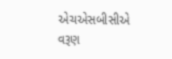એચએસબીસીએ વરૂણ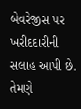બેવરેજીસ પર ખરીદદારીની સલાહ આપી છે. તેમણે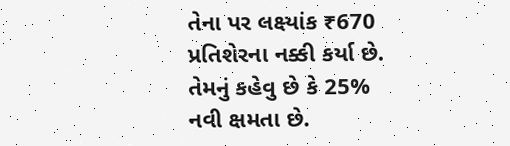તેના પર લક્ષ્યાંક ₹670 પ્રતિશેરના નક્કી કર્યા છે. તેમનું કહેવુ છે કે 25% નવી ક્ષમતા છે.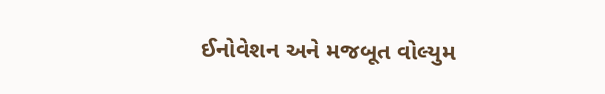ઈનોવેશન અને મજબૂત વોલ્યુમ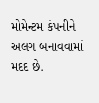મોમેન્ટમ કંપનીને અલગ બનાવવામાં મદદ છે.